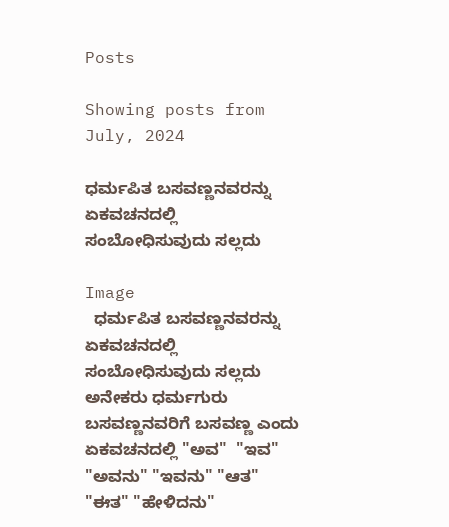Posts

Showing posts from July, 2024

ಧರ್ಮಪಿತ ಬಸವಣ್ಣನವರನ್ನು ಏಕವಚನದಲ್ಲಿ ಸಂಬೋಧಿಸುವುದು ಸಲ್ಲದು

Image
  ಧರ್ಮಪಿತ ಬಸವಣ್ಣನವರನ್ನು ಏಕವಚನದಲ್ಲಿ ಸಂಬೋಧಿಸುವುದು ಸಲ್ಲದು ಅನೇಕರು ಧರ್ಮಗುರು ಬಸವಣ್ಣನವರಿಗೆ ಬಸವಣ್ಣ ಎಂದು ಏಕವಚನದಲ್ಲಿ "ಅವ"  "ಇವ" "ಅವನು" "ಇವನು" "ಆತ" "ಈತ" "ಹೇಳಿದನು"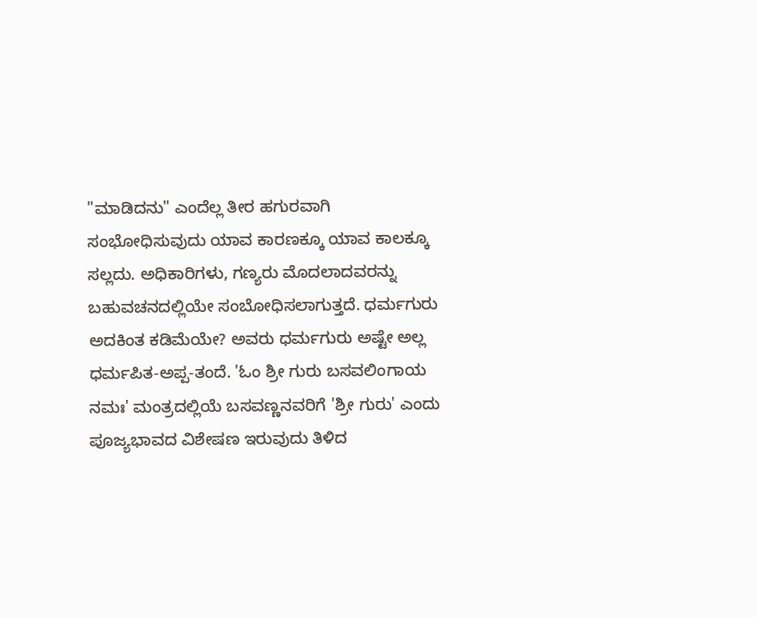"ಮಾಡಿದನು" ಎಂದೆಲ್ಲ ತೀರ ಹಗುರವಾಗಿ ಸಂಭೋಧಿಸುವುದು ಯಾವ ಕಾರಣಕ್ಕೂ ಯಾವ ಕಾಲಕ್ಕೂ ಸಲ್ಲದು. ಅಧಿಕಾರಿಗಳು, ಗಣ್ಯರು ಮೊದಲಾದವರನ್ನು ಬಹುವಚನದಲ್ಲಿಯೇ ಸಂಬೋಧಿಸಲಾಗುತ್ತದೆ. ಧರ್ಮಗುರು ಅದಕಿಂತ ಕಡಿಮೆಯೇ? ಅವರು ಧರ್ಮಗುರು ಅಷ್ಟೇ ಅಲ್ಲ ಧರ್ಮಪಿತ-ಅಪ್ಪ-ತಂದೆ. 'ಓಂ ಶ್ರೀ ಗುರು ಬಸವಲಿಂಗಾಯ ನಮಃ' ಮಂತ್ರದಲ್ಲಿಯೆ ಬಸವಣ್ಣನವರಿಗೆ 'ಶ್ರೀ ಗುರು' ಎಂದು ಪೂಜ್ಯಭಾವದ ವಿಶೇಷಣ ಇರುವುದು ತಿಳಿದ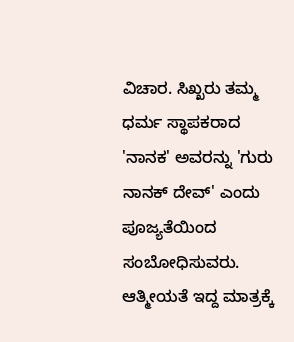ವಿಚಾರ. ಸಿಖ್ಖರು ತಮ್ಮ ಧರ್ಮ ಸ್ಥಾಪಕರಾದ 'ನಾನಕ' ಅವರನ್ನು 'ಗುರು ನಾನಕ್ ದೇವ್' ಎಂದು ಪೂಜ್ಯತೆಯಿಂದ ಸಂಬೋಧಿಸುವರು.  ಆತ್ಮೀಯತೆ ಇದ್ದ ಮಾತ್ರಕ್ಕೆ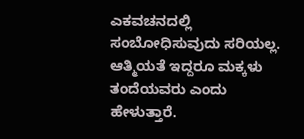ಎಕವಚನದಲ್ಲಿ ಸಂಬೋಧಿಸುವುದು ಸರಿಯಲ್ಲ. ಆತ್ಮಿಯತೆ ಇದ್ದರೂ ಮಕ್ಕಳು ತಂದೆಯವರು ಎಂದು ಹೇಳುತ್ತಾರೆ.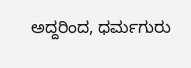ಅದ್ದರಿಂದ, ಧರ್ಮಗುರು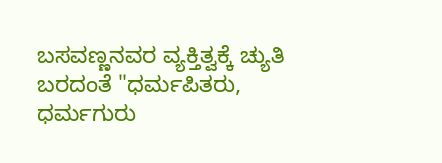ಬಸವಣ್ಣನವರ ವ್ಯಕ್ತಿತ್ವಕ್ಕೆ ಚ್ಯುತಿ ಬರದಂತೆ "ಧರ್ಮಪಿತರು, ಧರ್ಮಗುರು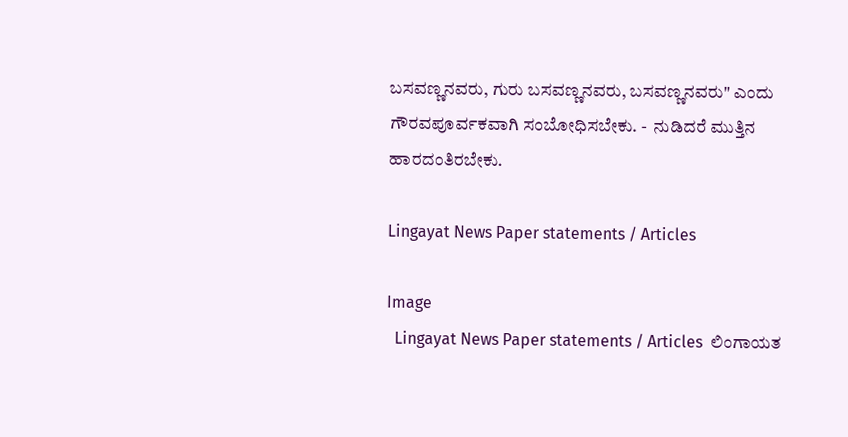ಬಸವಣ್ಣನವರು, ಗುರು ಬಸವಣ್ಣನವರು, ಬಸವಣ್ಣನವರು" ಎಂದು ಗೌರವಪೂರ್ವಕವಾಗಿ ಸಂಬೋಧಿಸಬೇಕು. -  ನುಡಿದರೆ ಮುತ್ತಿನ  ಹಾರದಂತಿರಬೇಕು.

Lingayat News Paper statements / Articles

Image
  Lingayat News Paper statements / Articles  ಲಿಂಗಾಯತ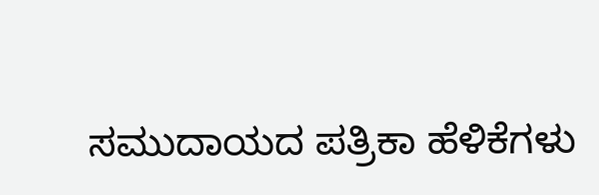ಸಮುದಾಯದ ಪತ್ರಿಕಾ ಹೆಳಿಕೆಗಳು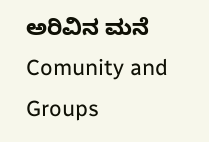ಅರಿವಿನ ಮನೆ Comunity and Groups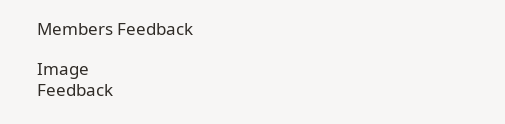Members Feedback

Image
Feedback